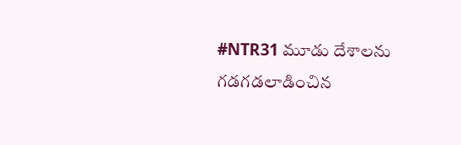#NTR31 మూడు దేశాలను గడగడలాడించిన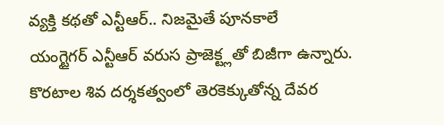వ్యక్తి కథతో ఎన్టీఆర్.. నిజమైతే పూనకాలే
యంగ్టైగర్ ఎన్టీఆర్ వరుస ప్రాజెక్ట్లతో బిజీగా ఉన్నారు. కొరటాల శివ దర్శకత్వంలో తెరకెక్కుతోన్న దేవర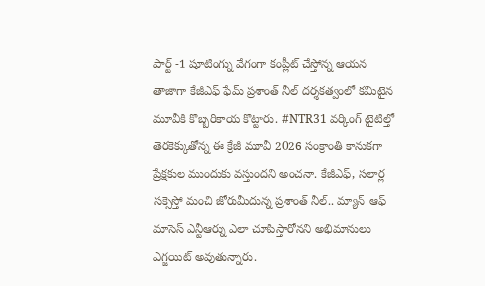పార్ట్ -1 షూటింగ్ను వేగంగా కంప్లీట్ చేస్తోన్న ఆయన తాజాగా కేజీఎఫ్ ఫేమ్ ప్రశాంత్ నీల్ దర్శకత్వంలో కమిటైన మూవీకి కొబ్బరికాయ కొట్టారు. #NTR31 వర్కింగ్ టైటిల్తో తెరకెక్కుతోన్న ఈ క్రేజీ మూవీ 2026 సంక్రాంతి కానుకగా ప్రేక్షకుల ముందుకు వస్తుందని అంచనా. కేజీఎఫ్, సలార్ల సక్సెస్తో మంచి జోరుమీదున్న ప్రశాంత్ నీల్.. మ్యాన్ ఆఫ్ మాసెస్ ఎన్టీఆర్ను ఎలా చూపిస్తారోనని అభిమానులు ఎగ్జయిట్ అవుతున్నారు.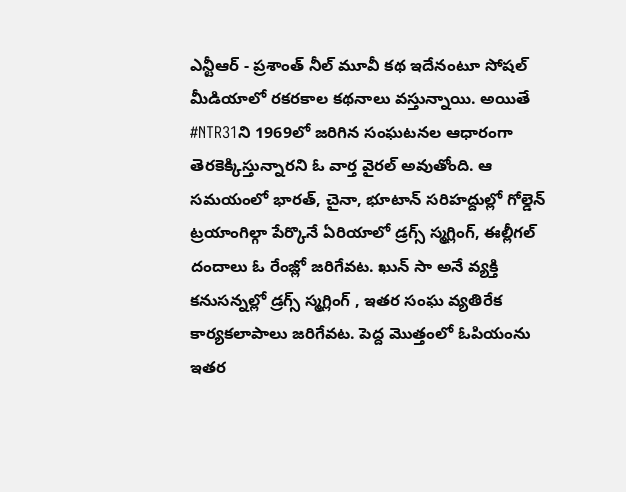ఎన్టీఆర్ - ప్రశాంత్ నీల్ మూవీ కథ ఇదేనంటూ సోషల్ మీడియాలో రకరకాల కథనాలు వస్తున్నాయి. అయితే #NTR31ని 1969లో జరిగిన సంఘటనల ఆధారంగా తెరకెక్కిస్తున్నారని ఓ వార్త వైరల్ అవుతోంది. ఆ సమయంలో భారత్, చైనా, భూటాన్ సరిహద్దుల్లో గోల్డెన్ ట్రయాంగిల్గా పేర్కొనే ఏరియాలో డ్రగ్స్ స్మగ్లింగ్, ఈల్లీగల్ దందాలు ఓ రేంజ్లో జరిగేవట. ఖున్ సా అనే వ్యక్తి కనుసన్నల్లో డ్రగ్స్ స్మగ్లింగ్ , ఇతర సంఘ వ్యతిరేక కార్యకలాపాలు జరిగేవట. పెద్ద మొత్తంలో ఓపియంను ఇతర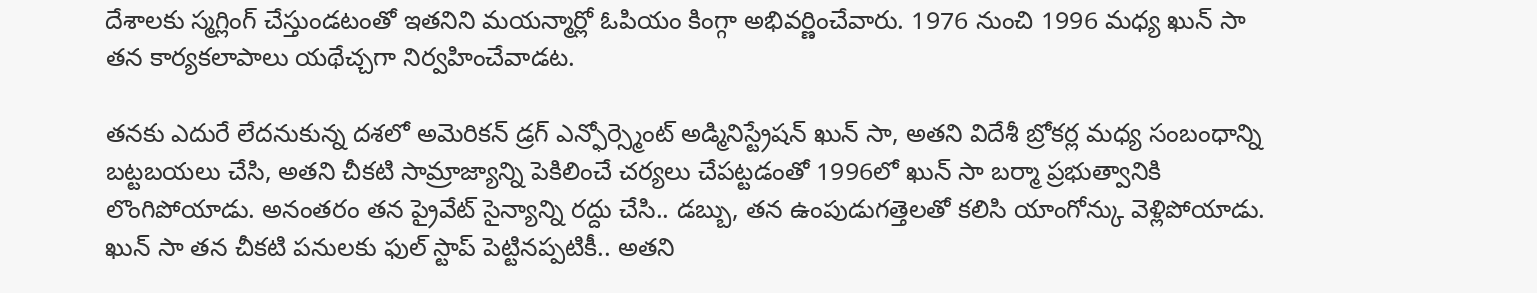దేశాలకు స్మగ్లింగ్ చేస్తుండటంతో ఇతనిని మయన్మార్లో ఓపియం కింగ్గా అభివర్ణించేవారు. 1976 నుంచి 1996 మధ్య ఖున్ సా తన కార్యకలాపాలు యథేచ్చగా నిర్వహించేవాడట.

తనకు ఎదురే లేదనుకున్న దశలో అమెరికన్ డ్రగ్ ఎన్ఫోర్స్మెంట్ అడ్మినిస్ట్రేషన్ ఖున్ సా, అతని విదేశీ బ్రోకర్ల మధ్య సంబంధాన్ని బట్టబయలు చేసి, అతని చీకటి సామ్రాజ్యాన్ని పెకిలించే చర్యలు చేపట్టడంతో 1996లో ఖున్ సా బర్మా ప్రభుత్వానికి లొంగిపోయాడు. అనంతరం తన ప్రైవేట్ సైన్యాన్ని రద్దు చేసి.. డబ్బు, తన ఉంపుడుగత్తెలతో కలిసి యాంగోన్కు వెళ్లిపోయాడు. ఖున్ సా తన చీకటి పనులకు ఫుల్ స్టాప్ పెట్టినప్పటికీ.. అతని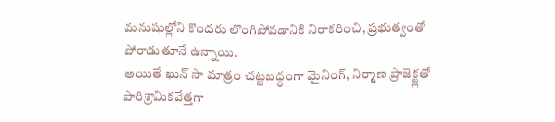మనుషుల్లోని కొందరు లొంగిపోవడానికి నిరాకరించి, ప్రభుత్వంతో పోరాడుతూనే ఉన్నాయి.
అయితే ఖున్ సా మాత్రం చట్టబద్ధంగా మైనింగ్, నిర్మాణ ప్రాజెక్ట్లతో పారిశ్రామికవేత్తగా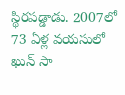స్థిరపడ్డాడు. 2007లో 73 ఏళ్ల వయసులో ఖున్ సా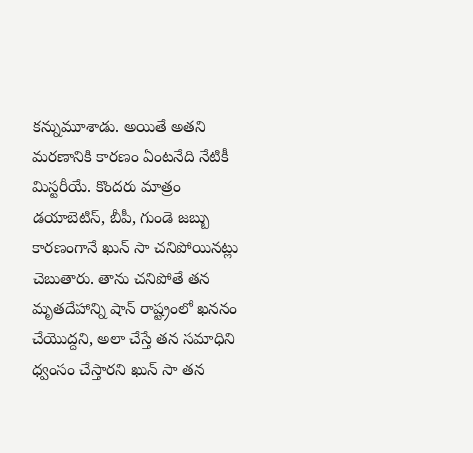కన్నుమూశాడు. అయితే అతని మరణానికి కారణం ఏంటనేది నేటికీ మిస్టరీయే. కొందరు మాత్రం డయాబెటిస్, బీపీ, గుండె జబ్బు కారణంగానే ఖున్ సా చనిపోయినట్లు చెబుతారు. తాను చనిపోతే తన మృతదేహాన్ని షాన్ రాష్ట్రంలో ఖననం చేయొద్దని, అలా చేస్తే తన సమాధిని ధ్వంసం చేస్తారని ఖున్ సా తన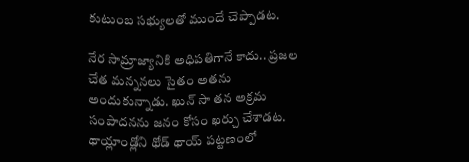కుటుంబ సభ్యులతో ముందే చెప్పాడట.

నేర సామ్రాజ్యానికి అధిపతిగానే కాదు.. ప్రజల చేత మన్ననలు సైతం అతను అందుకున్నాడు. ఖున్ సా తన అక్రమ సంపాదనను జనం కోసం ఖర్చు చేశాడట. థాయ్లాండ్లోని థోడ్ థాయ్ పట్టణంలో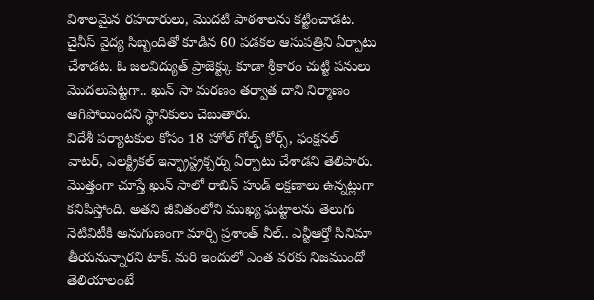విశాలమైన రహదారులు, మొదటి పాఠశాలను కట్టించాడట. చైనీస్ వైద్య సిబ్బందితో కూడిన 60 పడకల ఆసుపత్రిని ఏర్పాటు చేశాడట. ఓ జలవిద్యుత్ ప్రాజెక్ట్కు కూడా శ్రీకారం చుట్టి పనులు మొదలుపెట్టగా.. ఖున్ సా మరణం తర్వాత దాని నిర్మాణం ఆగిపోయిందని స్థానికులు చెబుతారు.
విదేశీ పర్యాటకుల కోసం 18 హోల్ గోల్ఫ్ కోర్స్, ఫంక్షనల్ వాటర్, ఎలక్ట్రికల్ ఇన్ఫ్రాస్ట్రక్చర్ను ఏర్పాటు చేశాడని తెలిపారు. మొత్తంగా చూస్తే ఖున్ సాలో రాబిన్ హుడ్ లక్షణాలు ఉన్నట్లుగా కనిపిస్తోంది. అతని జీవితంలోని ముఖ్య ఘట్టాలను తెలుగు నెటివిటీకి అనుగుణంగా మార్చి ప్రశాంత్ నీల్.. ఎన్టీఆర్తో సినిమా తీయనున్నారని టాక్. మరి ఇందులో ఎంత వరకు నిజముందో తెలియాలంటే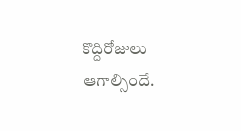కొద్దిరోజులు ఆగాల్సిందే.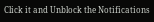Click it and Unblock the Notifications